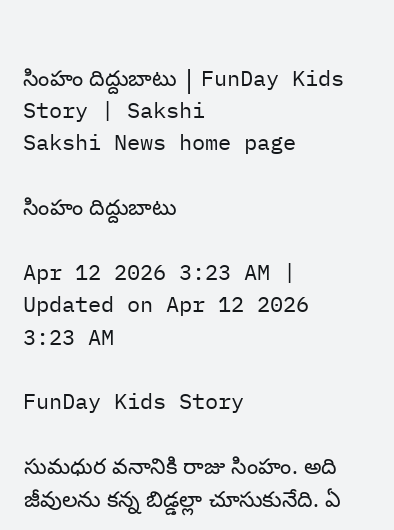సింహం దిద్దుబాటు | FunDay Kids Story | Sakshi
Sakshi News home page

సింహం దిద్దుబాటు

Apr 12 2026 3:23 AM | Updated on Apr 12 2026 3:23 AM

FunDay Kids Story

సుమధుర వనానికి రాజు సింహం. అది జీవులను కన్న బిడ్డల్లా చూసుకునేది. ఏ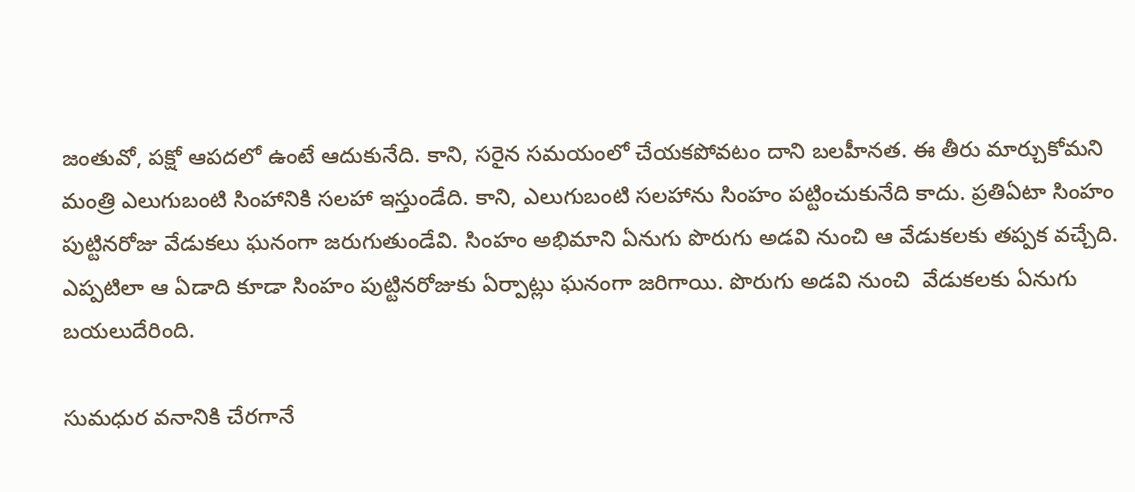జంతువో, పక్షో ఆపదలో ఉంటే ఆదుకునేది. కాని, సరైన సమయంలో చేయకపోవటం దాని బలహీనత. ఈ తీరు మార్చుకోమని మంత్రి ఎలుగుబంటి సింహానికి సలహా ఇస్తుండేది. కాని, ఎలుగుబంటి సలహాను సింహం పట్టించుకునేది కాదు. ప్రతిఏటా సింహం పుట్టినరోజు వేడుకలు ఘనంగా జరుగుతుండేవి. సింహం అభిమాని ఏనుగు పొరుగు అడవి నుంచి ఆ వేడుకలకు తప్పక వచ్చేది. ఎప్పటిలా ఆ ఏడాది కూడా సింహం పుట్టినరోజుకు ఏర్పాట్లు ఘనంగా జరిగాయి. పొరుగు అడవి నుంచి  వేడుకలకు ఏనుగు  బయలుదేరింది.

సుమధుర వనానికి చేరగానే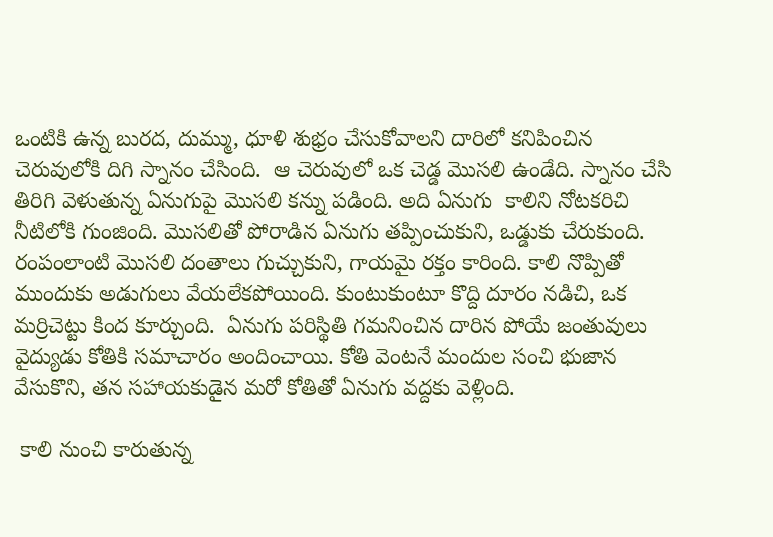ఒంటికి ఉన్న బురద, దుమ్ము, ధూళి శుభ్రం చేసుకోవాలని దారిలో కనిపించిన చెరువులోకి దిగి స్నానం చేసింది.  ఆ చెరువులో ఒక చెడ్డ మొసలి ఉండేది. స్నానం చేసి తిరిగి వెళుతున్న ఏనుగుపై మొసలి కన్ను పడింది. అది ఏనుగు  కాలిని నోటకరిచి నీటిలోకి గుంజింది. మొసలితో పోరాడిన ఏనుగు తప్పించుకుని, ఒడ్డుకు చేరుకుంది. రంపంలాంటి మొసలి దంతాలు గుచ్చుకుని, గాయమై రక్తం కారింది. కాలి నొప్పితో ముందుకు అడుగులు వేయలేకపోయింది. కుంటుకుంటూ కొద్ది దూరం నడిచి, ఒక మర్రిచెట్టు కింద కూర్చుంది.  ఏనుగు పరిస్థితి గమనించిన దారిన పోయే జంతువులు వైద్యుడు కోతికి సమాచారం అందించాయి. కోతి వెంటనే మందుల సంచి భుజాన వేసుకొని, తన సహాయకుడైన మరో కోతితో ఏనుగు వద్దకు వెళ్లింది.

 కాలి నుంచి కారుతున్న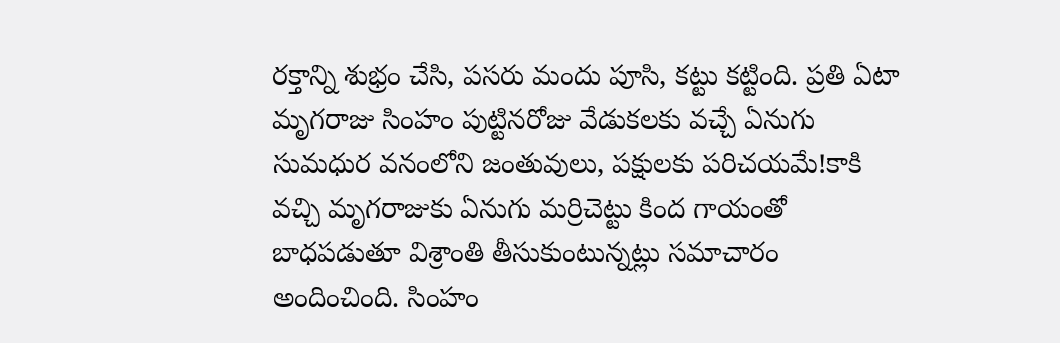రక్తాన్ని శుభ్రం చేసి, పసరు మందు పూసి, కట్టు కట్టింది. ప్రతి ఏటా మృగరాజు సింహం పుట్టినరోజు వేడుకలకు వచ్చే ఏనుగు సుమధుర వనంలోని జంతువులు, పక్షులకు పరిచయమే!కాకి వచ్చి మృగరాజుకు ఏనుగు మర్రిచెట్టు కింద గాయంతో బాధపడుతూ విశ్రాంతి తీసుకుంటున్నట్లు సమాచారం అందించింది. సింహం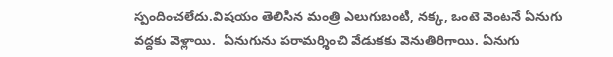స్పందించలేదు.విషయం తెలిసిన మంత్రి ఎలుగుబంటి, నక్క, ఒంటె వెంటనే ఏనుగు వద్దకు వెళ్లాయి.  ఏనుగును పరామర్శించి వేడుకకు వెనుతిరిగాయి. ఏనుగు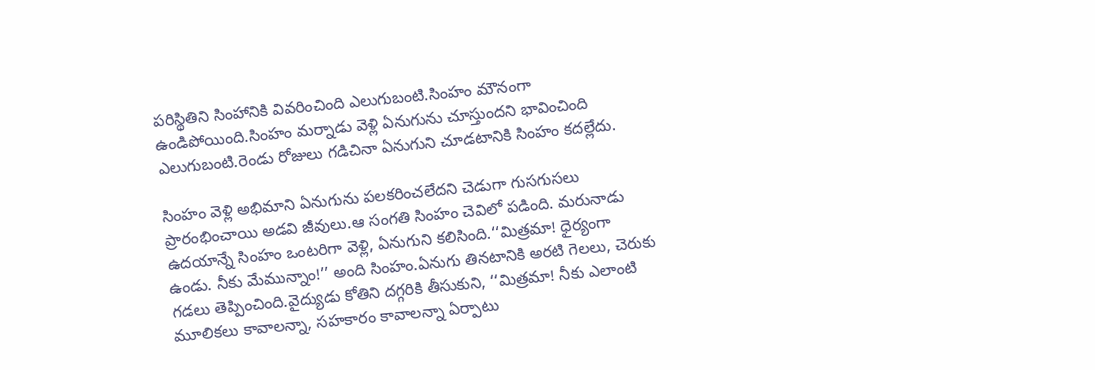పరిస్థితిని సింహానికి వివరించింది ఎలుగుబంటి.సింహం మౌనంగా ఉండిపోయింది.సింహం మర్నాడు వెళ్లి ఏనుగును చూస్తుందని భావించింది ఎలుగుబంటి.రెండు రోజులు గడిచినా ఏనుగుని చూడటానికి సింహం కదల్లేదు.

సింహం వెళ్లి అభిమాని ఏనుగును పలకరించలేదని చెడుగా గుసగుసలు ప్రారంభించాయి అడవి జీవులు.ఆ సంగతి సింహం చెవిలో పడింది. మరునాడు ఉదయాన్నే సింహం ఒంటరిగా వెళ్లి, ఏనుగుని కలిసింది.‘‘మిత్రమా! ధైర్యంగా ఉండు. నీకు మేమున్నాం!’’ అంది సింహం.ఏనుగు తినటానికి అరటి గెలలు, చెరుకు గడలు తెప్పించింది.వైద్యుడు కోతిని దగ్గరికి తీసుకుని, ‘‘మిత్రమా! నీకు ఎలాంటి మూలికలు కావాలన్నా, సహకారం కావాలన్నా ఏర్పాటు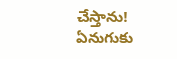చేస్తాను! ఏనుగుకు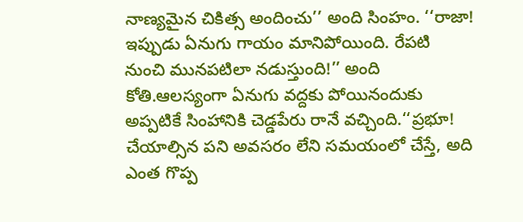నాణ్యమైన చికిత్స అందించు’’ అంది సింహం. ‘‘రాజా! ఇప్పుడు ఏనుగు గాయం మానిపోయింది. రేపటి నుంచి మునపటిలా నడుస్తుంది!’’ అంది కోతి.ఆలస్యంగా ఏనుగు వద్దకు పోయినందుకు అప్పటికే సింహానికి చెడ్డపేరు రానే వచ్చింది.‘‘ప్రభూ! చేయాల్సిన పని అవసరం లేని సమయంలో చేస్తే, అది ఎంత గొప్ప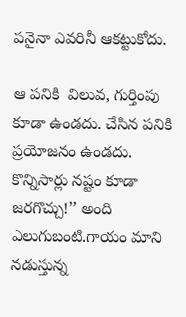పనైనా ఎవరినీ ఆకట్టుకోదు.

ఆ పనికి  విలువ, గుర్తింపు కూడా ఉండదు. చేసిన పనికి ప్రయోజనం ఉండదు. కొన్నిసార్లు నష్టం కూడా జరగొచ్చు!’’ అంది ఎలుగుబంటి.గాయం మాని నడుస్తున్న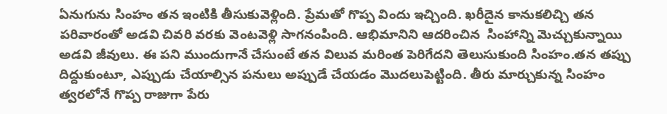ఏనుగును సింహం తన ఇంటికి తీసుకువెళ్లింది. ప్రేమతో గొప్ప విందు ఇచ్చింది. ఖరీదైన కానుకలిచ్చి తన పరివారంతో అడవి చివరి వరకు వెంటవెళ్లి సాగనంపింది. ఆభిమానిని ఆదరించిన  సింహాన్ని మెచ్చుకున్నాయి అడవి జీవులు. ఈ పని ముందుగానే చేసుంటే తన విలువ మరింత పెరిగేదని తెలుసుకుంది సింహం.తన తప్పు దిద్దుకుంటూ, ఎప్పుడు చేయాల్సిన పనులు అప్పుడే చేయడం మొదలుపెట్టింది. తీరు మార్చుకున్న సింహం త్వరలోనే గొప్ప రాజుగా పేరు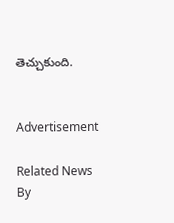తెచ్చుకుంది.


Advertisement

Related News By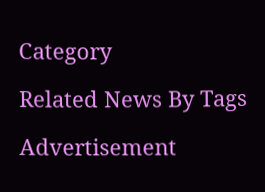Category

Related News By Tags

Advertisement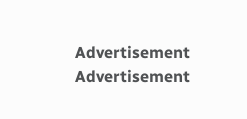Advertisement
Advertisement